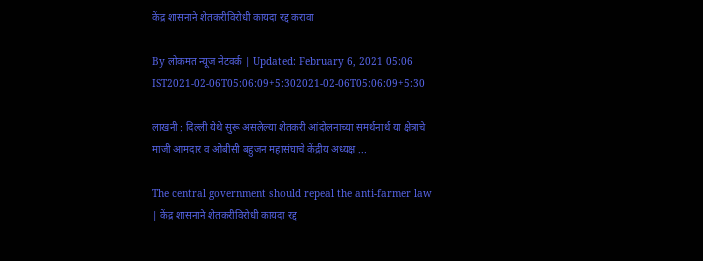केंद्र शासनाने शेतकरीविरोधी कायदा रद्द करावा

By लोकमत न्यूज नेटवर्क | Updated: February 6, 2021 05:06 IST2021-02-06T05:06:09+5:302021-02-06T05:06:09+5:30

लाखनी : दिल्ली येथे सुरू असलेल्या शेतकरी आंदोलनाच्या समर्थनार्थ या क्षेत्राचे माजी आमदार व ओबीसी बहुजन महासंघाचे केंद्रीय अध्यक्ष ...

The central government should repeal the anti-farmer law | केंद्र शासनाने शेतकरीविरोधी कायदा रद्द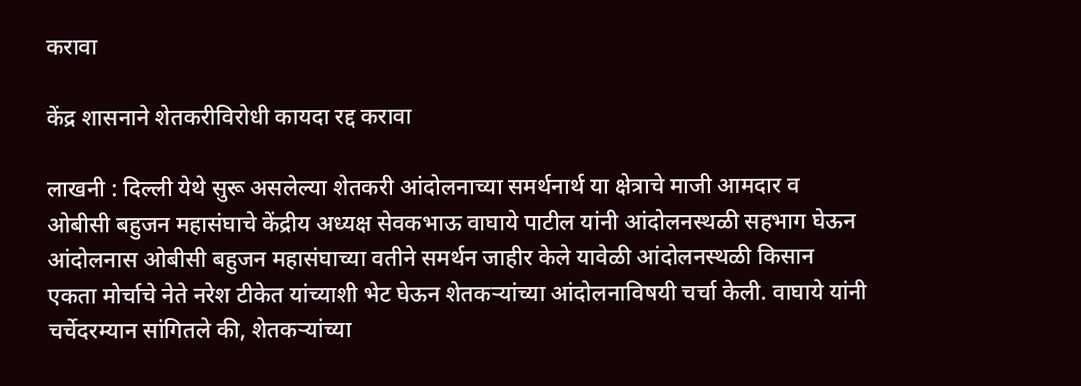करावा

केंद्र शासनाने शेतकरीविरोधी कायदा रद्द करावा

लाखनी : दिल्ली येथे सुरू असलेल्या शेतकरी आंदोलनाच्या समर्थनार्थ या क्षेत्राचे माजी आमदार व ओबीसी बहुजन महासंघाचे केंद्रीय अध्यक्ष सेवकभाऊ वाघाये पाटील यांनी आंदोलनस्थळी सहभाग घेऊन आंदोलनास ओबीसी बहुजन महासंघाच्या वतीने समर्थन जाहीर केले यावेळी आंदोलनस्थळी किसान एकता मोर्चाचे नेते नरेश टीकेत यांच्याशी भेट घेऊन शेतकऱ्यांच्या आंदोलनाविषयी चर्चा केली. वाघाये यांनी चर्चेदरम्यान सांगितले की, शेतकऱ्यांच्या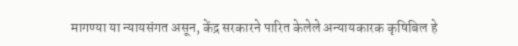मागण्या या न्यायसंगत असून, केंद्र सरकारने पारित केलेले अन्यायकारक कृषिबिल हे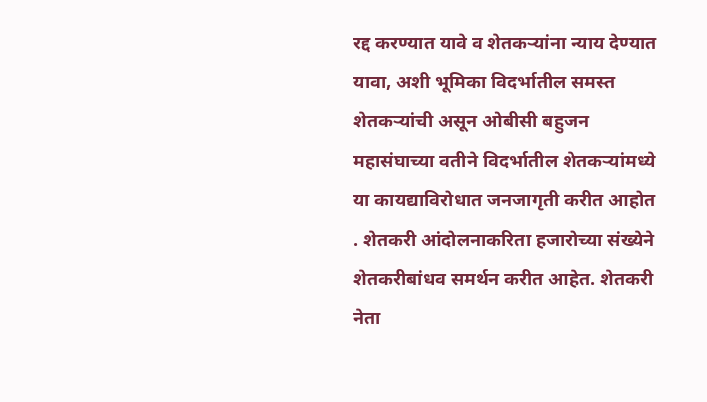रद्द करण्यात यावे व शेतकऱ्यांना न्याय देण्यात यावा, अशी भूमिका विदर्भातील समस्त शेतकऱ्यांची असून ओबीसी बहुजन महासंघाच्या वतीने विदर्भातील शेतकऱ्यांमध्ये या कायद्याविरोधात जनजागृती करीत आहोत . शेतकरी आंदोलनाकरिता हजारोच्या संख्येने शेतकरीबांधव समर्थन करीत आहेत. शेतकरी नेता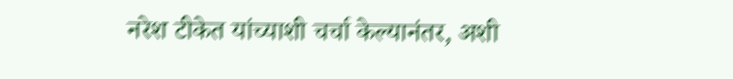नरेश टीकेत यांच्याशी चर्चा केल्यानंतर, अशी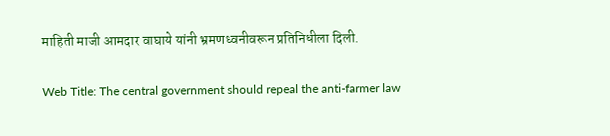माहिती माजी आमदार वाघाये यांनी भ्रमणध्वनीवरून प्रतिनिधीला दिली.

Web Title: The central government should repeal the anti-farmer law